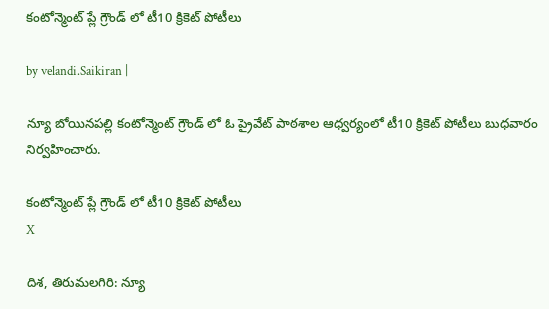కంటోన్మెంట్ ప్లే గ్రౌండ్ లో టీ10 క్రికెట్ పోటీలు

by velandi.Saikiran |

న్యూ బోయినపల్లి కంటోన్మెంట్ గ్రౌండ్ లో ఓ ప్రైవేట్ పాఠశాల ఆధ్వర్యంలో టీ10 క్రికెట్ పోటీలు బుధవారం నిర్వహించారు.

కంటోన్మెంట్ ప్లే గ్రౌండ్ లో టీ10 క్రికెట్ పోటీలు
X

దిశ, తిరుమలగిరి: న్యూ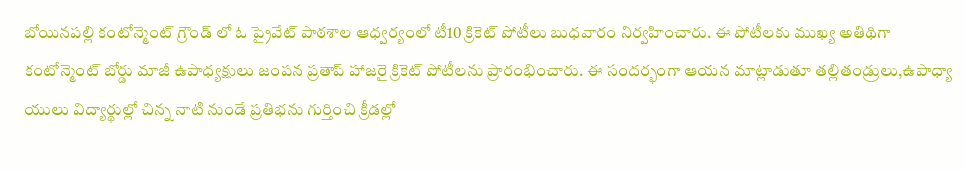బోయినపల్లి కంటోన్మెంట్ గ్రౌండ్ లో ఓ ప్రైవేట్ పాఠశాల ఆధ్వర్యంలో టీ10 క్రికెట్ పోటీలు బుధవారం నిర్వహించారు. ఈ పోటీలకు ముఖ్య అతిథిగా కంటోన్మెంట్ బోర్డు మాజీ ఉపాధ్యక్షులు జంపన ప్రతాప్ హాజరై క్రికెట్ పోటీలను ప్రారంభించారు. ఈ సందర్భంగా ఆయన మాట్లాడుతూ తల్లితండ్రులు,ఉపాధ్యా యులు విద్యార్థుల్లో చిన్న నాటి నుండే ప్రతిభను గుర్తించి క్రీడల్లో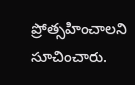ప్రోత్సహించాలని సూచించారు.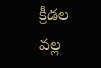క్రీడల వల్ల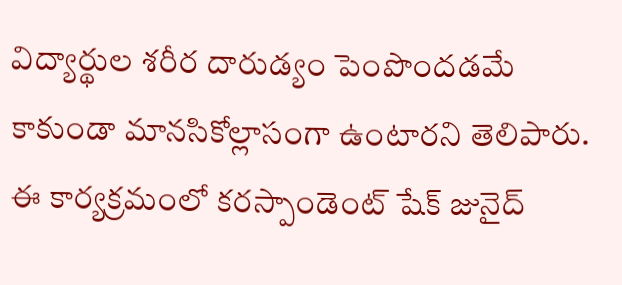విద్యార్థుల శరీర దారుడ్యం పెంపొందడమే కాకుండా మానసికోల్లాసంగా ఉంటారని తెలిపారు. ఈ కార్యక్రమంలో కరస్పాండెంట్ షేక్ జునైద్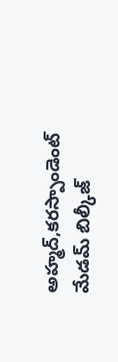అహ్మద్,కరస్పాండెంట్ మేడమ్ బిల్కీజ్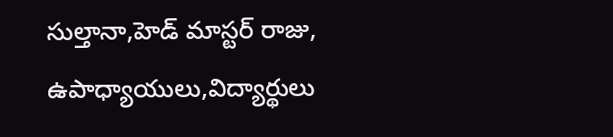సుల్తానా,హెడ్ మాస్టర్ రాజు, ఉపాధ్యాయులు,విద్యార్థులు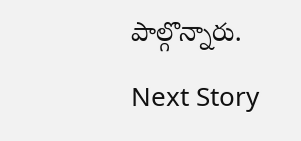పాల్గొన్నారు.

Next Story